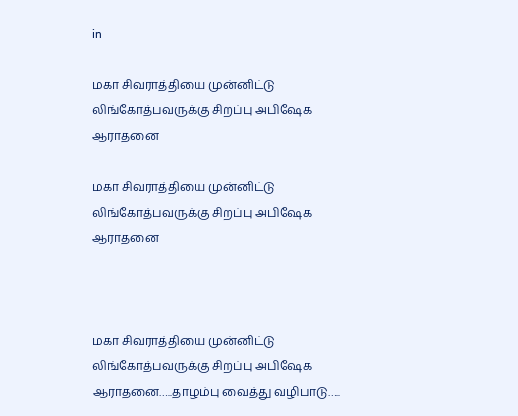in

மகா சிவராத்தியை முன்னிட்டு லிங்கோத்பவருக்கு சிறப்பு அபிஷேக ஆராதனை

மகா சிவராத்தியை முன்னிட்டு லிங்கோத்பவருக்கு சிறப்பு அபிஷேக ஆராதனை



மகா சிவராத்தியை முன்னிட்டு லிங்கோத்பவருக்கு சிறப்பு அபிஷேக ஆராதனை…..தாழம்பு வைத்து வழிபாடு…..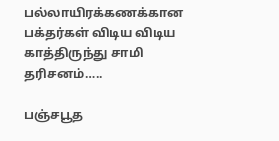பல்லாயிரக்கணக்கான பக்தர்கள் விடிய விடிய காத்திருந்து சாமி தரிசனம்…..

பஞ்சபூத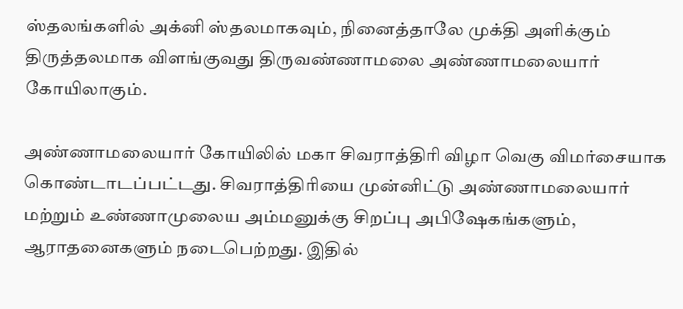ஸ்தலங்களில் அக்னி ஸ்தலமாகவும், நினைத்தாலே முக்தி அளிக்கும் திருத்தலமாக விளங்குவது திருவண்ணாமலை அண்ணாமலையார் கோயிலாகும்.

அண்ணாமலையார் கோயிலில் மகா சிவராத்திரி விழா வெகு விமர்சையாக கொண்டாடப்பட்டது. சிவராத்திரியை முன்னிட்டு அண்ணாமலையார் மற்றும் உண்ணாமுலைய அம்மனுக்கு சிறப்பு அபிஷேகங்களும், ஆராதனைகளும் நடைபெற்றது. இதில்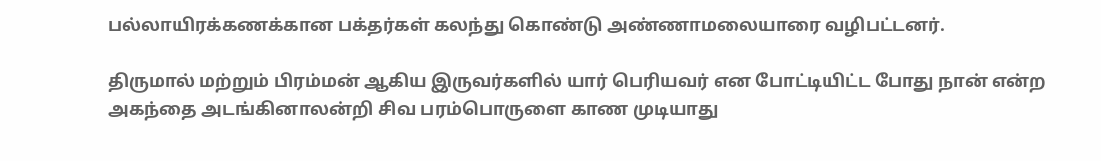பல்லாயிரக்கணக்கான பக்தர்கள் கலந்து கொண்டு அண்ணாமலையாரை வழிபட்டனர்.

திருமால் மற்றும் பிரம்மன் ஆகிய இருவர்களில் யார் பெரியவர் என போட்டியிட்ட போது நான் என்ற அகந்தை அடங்கினாலன்றி சிவ பரம்பொருளை காண முடியாது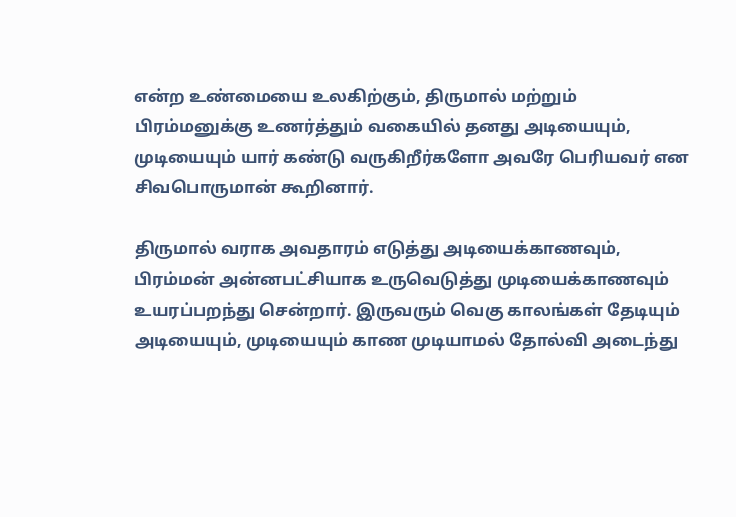என்ற உண்மையை உலகிற்கும், திருமால் மற்றும் பிரம்மனுக்கு உணர்த்தும் வகையில் தனது அடியையும், முடியையும் யார் கண்டு வருகிறீர்களோ அவரே பெரியவர் என சிவபொருமான் கூறினார்.

திருமால் வராக அவதாரம் எடுத்து அடியைக்காணவும், பிரம்மன் அன்னபட்சியாக உருவெடுத்து முடியைக்காணவும் உயரப்பறந்து சென்றார். இருவரும் வெகு காலங்கள் தேடியும் அடியையும், முடியையும் காண முடியாமல் தோல்வி அடைந்து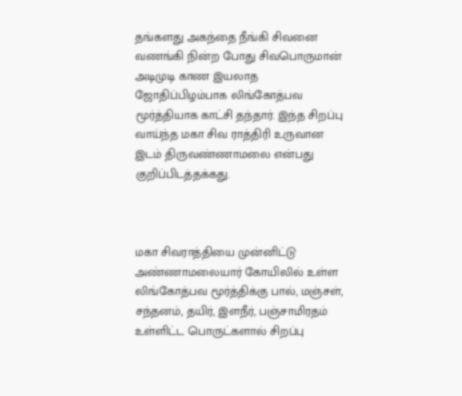தங்களது அகந்தை நீங்கி சிவனை வணங்கி நின்ற போது சிவபொருமான் அடிமுடி காண இயலாத ஜோதிப்பிழம்பாக லிங்கோத்பவ மூர்த்தியாக காட்சி தந்தார். இந்த சிறப்பு வாய்ந்த மகா சிவ ராத்திரி உருவான இடம் திருவண்ணாமலை என்பது குறிப்பிடத்தக்கது.



மகா சிவராத்தியை முன்னிட்டு அண்ணாமலையார் கோயிலில் உள்ள லிங்கோத்பவ மூர்த்திக்கு பால், மஞ்சள், சந்தனம், தயிர், இளநீர், பஞ்சாமிரதம் உள்ளிட்ட பொருட்களால் சிறப்பு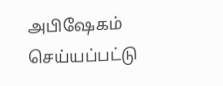அபிஷேகம் செய்யப்பட்டு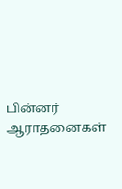பின்னர் ஆராதனைகள்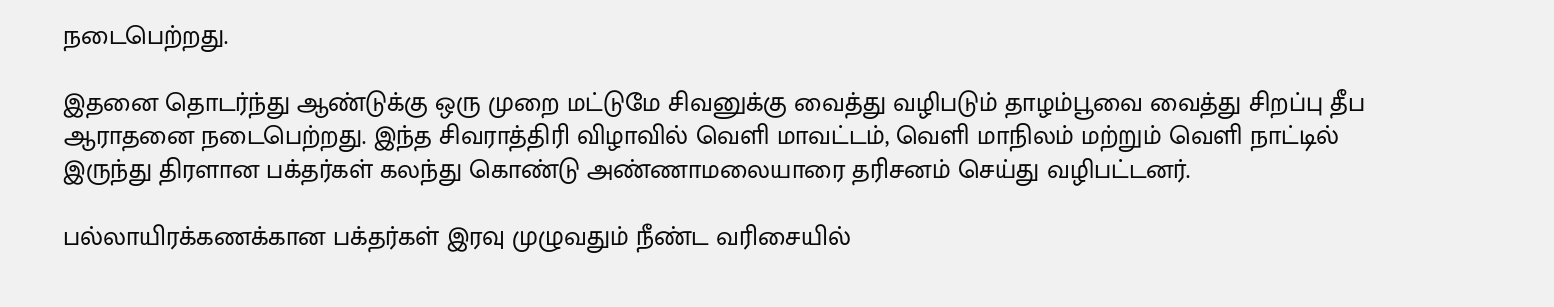நடைபெற்றது.

இதனை தொடர்ந்து ஆண்டுக்கு ஒரு முறை மட்டுமே சிவனுக்கு வைத்து வழிபடும் தாழம்பூவை வைத்து சிறப்பு தீப ஆராதனை நடைபெற்றது. இந்த சிவராத்திரி விழாவில் வெளி மாவட்டம், வெளி மாநிலம் மற்றும் வெளி நாட்டில் இருந்து திரளான பக்தர்கள் கலந்து கொண்டு அண்ணாமலையாரை தரிசனம் செய்து வழிபட்டனர்.

பல்லாயிரக்கணக்கான பக்தர்கள் இரவு முழுவதும் நீண்ட வரிசையில்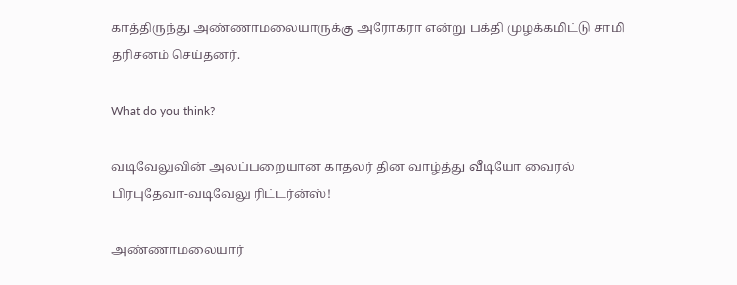காத்திருந்து அண்ணாமலையாருக்கு அரோகரா என்று பக்தி முழக்கமிட்டு சாமி தரிசனம் செய்தனர்.

What do you think?

வடிவேலுவின் அலப்பறையான காதலர் தின வாழ்த்து வீடியோ வைரல் பிரபுதேவா-வடிவேலு ரிட்டர்ன்ஸ்!

அண்ணாமலையார்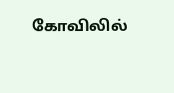கோவிலில்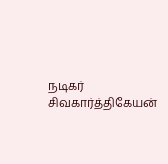நடிகர் சிவகார்த்திகேயன்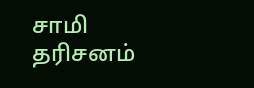சாமி தரிசனம்